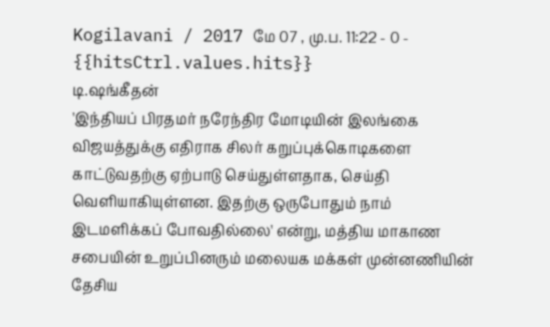Kogilavani / 2017 மே 07 , மு.ப. 11:22 - 0 - {{hitsCtrl.values.hits}}
டி.ஷங்கீதன்
'இந்தியப் பிரதமர் நரேந்திர மோடியின் இலங்கை விஜயத்துக்கு எதிராக சிலர் கறுப்புக்கொடிகளை காட்டுவதற்கு ஏற்பாடு செய்துள்ளதாக, செய்தி வெளியாகியுள்ளன. இதற்கு ஒருபோதும் நாம் இடமளிக்கப் போவதில்லை' என்று, மத்திய மாகாண சபையின் உறுப்பினரும் மலையக மக்கள் முன்னணியின் தேசிய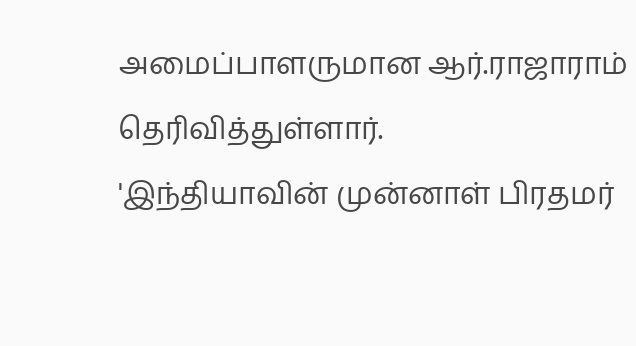அமைப்பாளருமான ஆர்.ராஜாராம் தெரிவித்துள்ளார்.
'இந்தியாவின் முன்னாள் பிரதமர்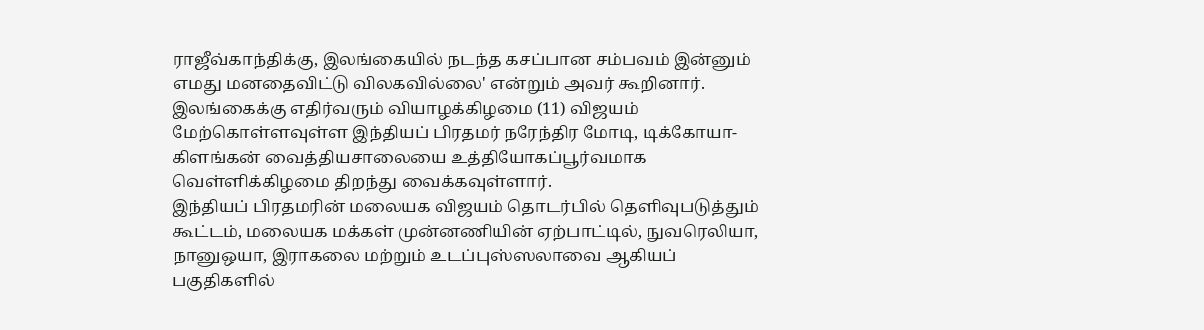ராஜீவ்காந்திக்கு, இலங்கையில் நடந்த கசப்பான சம்பவம் இன்னும் எமது மனதைவிட்டு விலகவில்லை' என்றும் அவர் கூறினார்.
இலங்கைக்கு எதிர்வரும் வியாழக்கிழமை (11) விஜயம் மேற்கொள்ளவுள்ள இந்தியப் பிரதமர் நரேந்திர மோடி, டிக்கோயா- கிளங்கன் வைத்தியசாலையை உத்தியோகப்பூர்வமாக வெள்ளிக்கிழமை திறந்து வைக்கவுள்ளார்.
இந்தியப் பிரதமரின் மலையக விஜயம் தொடர்பில் தெளிவுபடுத்தும் கூட்டம், மலையக மக்கள் முன்னணியின் ஏற்பாட்டில், நுவரெலியா, நானுஒயா, இராகலை மற்றும் உடப்புஸ்ஸலாவை ஆகியப் பகுதிகளில்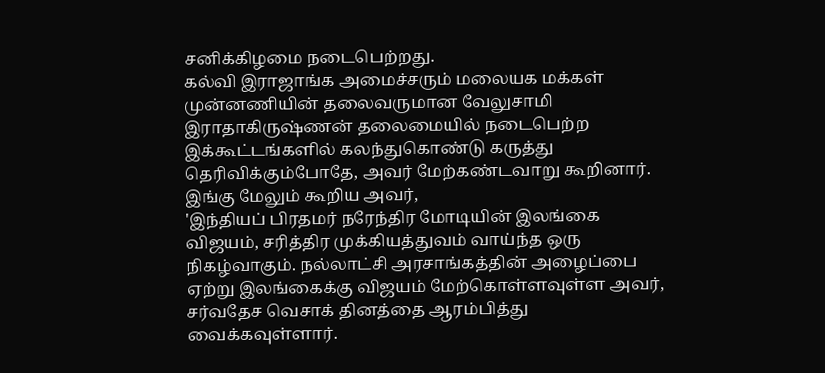சனிக்கிழமை நடைபெற்றது.
கல்வி இராஜாங்க அமைச்சரும் மலையக மக்கள் முன்னணியின் தலைவருமான வேலுசாமி இராதாகிருஷ்ணன் தலைமையில் நடைபெற்ற இக்கூட்டங்களில் கலந்துகொண்டு கருத்து தெரிவிக்கும்போதே, அவர் மேற்கண்டவாறு கூறினார். இங்கு மேலும் கூறிய அவர்,
'இந்தியப் பிரதமர் நரேந்திர மோடியின் இலங்கை விஜயம், சரித்திர முக்கியத்துவம் வாய்ந்த ஒரு நிகழ்வாகும். நல்லாட்சி அரசாங்கத்தின் அழைப்பை ஏற்று இலங்கைக்கு விஜயம் மேற்கொள்ளவுள்ள அவர், சர்வதேச வெசாக் தினத்தை ஆரம்பித்து வைக்கவுள்ளார்.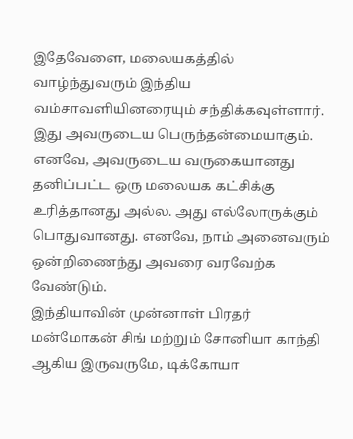இதேவேளை, மலையகத்தில் வாழ்ந்துவரும் இந்திய வம்சாவளியினரையும் சந்திக்கவுள்ளார். இது அவருடைய பெருந்தன்மையாகும்.
எனவே, அவருடைய வருகையானது தனிப்பட்ட ஒரு மலையக கட்சிக்கு உரித்தானது அல்ல. அது எல்லோருக்கும் பொதுவானது. எனவே, நாம் அனைவரும் ஒன்றிணைந்து அவரை வரவேற்க வேண்டும்.
இந்தியாவின் முன்னாள் பிரதர் மன்மோகன் சிங் மற்றும் சோனியா காந்தி ஆகிய இருவருமே, டிக்கோயா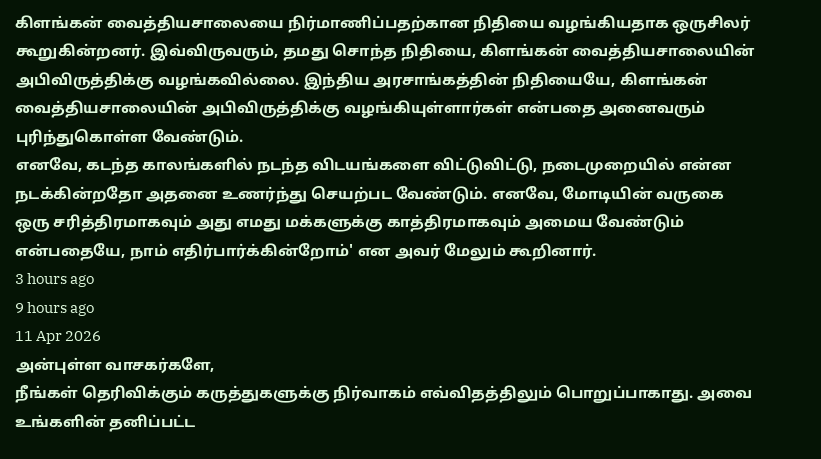கிளங்கன் வைத்தியசாலையை நிர்மாணிப்பதற்கான நிதியை வழங்கியதாக ஒருசிலர் கூறுகின்றனர். இவ்விருவரும், தமது சொந்த நிதியை, கிளங்கன் வைத்தியசாலையின் அபிவிருத்திக்கு வழங்கவில்லை. இந்திய அரசாங்கத்தின் நிதியையே, கிளங்கன் வைத்தியசாலையின் அபிவிருத்திக்கு வழங்கியுள்ளார்கள் என்பதை அனைவரும் புரிந்துகொள்ள வேண்டும்.
எனவே, கடந்த காலங்களில் நடந்த விடயங்களை விட்டுவிட்டு, நடைமுறையில் என்ன நடக்கின்றதோ அதனை உணர்ந்து செயற்பட வேண்டும். எனவே, மோடியின் வருகை ஒரு சரித்திரமாகவும் அது எமது மக்களுக்கு காத்திரமாகவும் அமைய வேண்டும் என்பதையே, நாம் எதிர்பார்க்கின்றோம்' என அவர் மேலும் கூறினார்.
3 hours ago
9 hours ago
11 Apr 2026
அன்புள்ள வாசகர்களே,
நீங்கள் தெரிவிக்கும் கருத்துகளுக்கு நிர்வாகம் எவ்விதத்திலும் பொறுப்பாகாது. அவை உங்களின் தனிப்பட்ட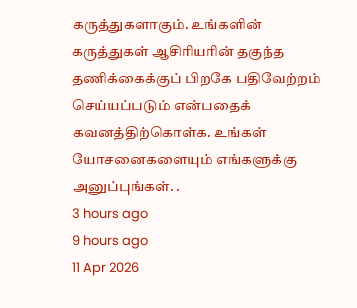கருத்துகளாகும். உங்களின் கருத்துகள் ஆசிரியரின் தகுந்த தணிக்கைக்குப் பிறகே பதிவேற்றம் செய்யப்படும் என்பதைக் கவனத்திற்கொள்க. உங்கள் யோசனைகளையும் எங்களுக்கு அனுப்புங்கள். .
3 hours ago
9 hours ago
11 Apr 2026